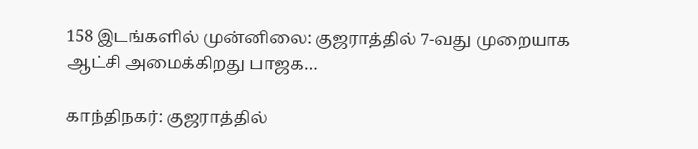158 இடங்களில் முன்னிலை: குஜராத்தில் 7-வது முறையாக ஆட்சி அமைக்கிறது பாஜக…

காந்திநகர்: குஜராத்தில்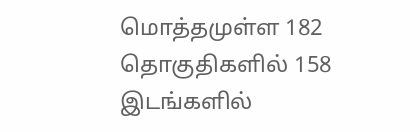மொத்தமுள்ள 182 தொகுதிகளில் 158 இடங்களில்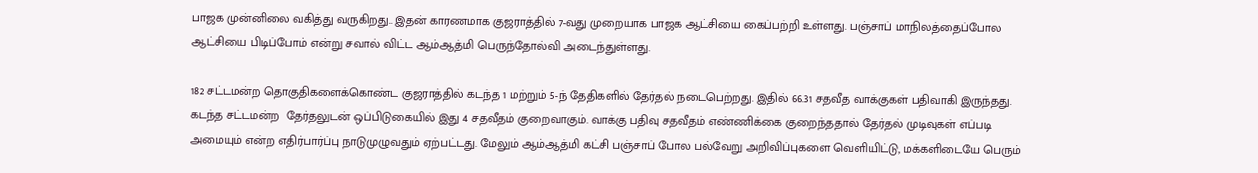பாஜக முன்னிலை வகித்து வருகிறது.. இதன் காரணமாக குஜராத்தில் 7-வது முறையாக பாஜக ஆட்சியை கைப்பற்றி உள்ளது. பஞ்சாப் மாநிலத்தைப்போல ஆட்சியை பிடிப்போம் என்று சவால் விட்ட ஆம்ஆத்மி பெருந்தோல்வி அடைந்துள்ளது.

182 சட்டமன்ற தொகுதிகளைக்கொண்ட குஜராத்தில் கடந்த 1 மற்றும் 5-ந் தேதிகளில் தேர்தல் நடைபெற்றது. இதில் 66.31 சதவீத வாக்குகள் பதிவாகி இருந்தது. கடந்த சட்டமன்ற  தேர்தலுடன் ஒப்பிடுகையில் இது 4 சதவீதம் குறைவாகும். வாக்கு பதிவு சதவீதம் எண்ணிக்கை குறைந்ததால் தேர்தல் முடிவுகள் எப்படி அமையும் என்ற எதிர்பார்ப்பு நாடுமுழுவதும் ஏற்பட்டது. மேலும் ஆம்ஆத்மி கட்சி பஞ்சாப் போல பல்வேறு அறிவிப்புகளை வெளியிட்டு, மக்களிடையே பெரும்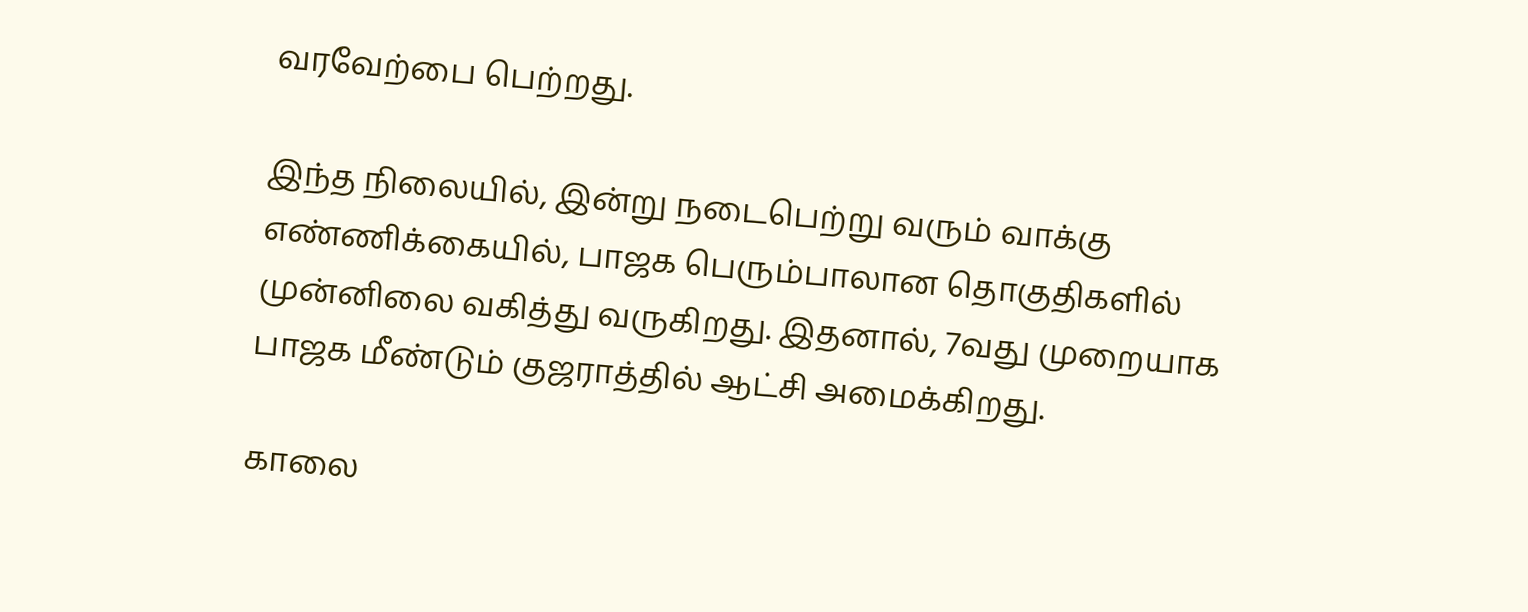வரவேற்பை பெற்றது.

இந்த நிலையில், இன்று நடைபெற்று வரும் வாக்கு எண்ணிக்கையில், பாஜக பெரும்பாலான தொகுதிகளில் முன்னிலை வகித்து வருகிறது. இதனால், 7வது முறையாக பாஜக மீண்டும் குஜராத்தில் ஆட்சி அமைக்கிறது.

காலை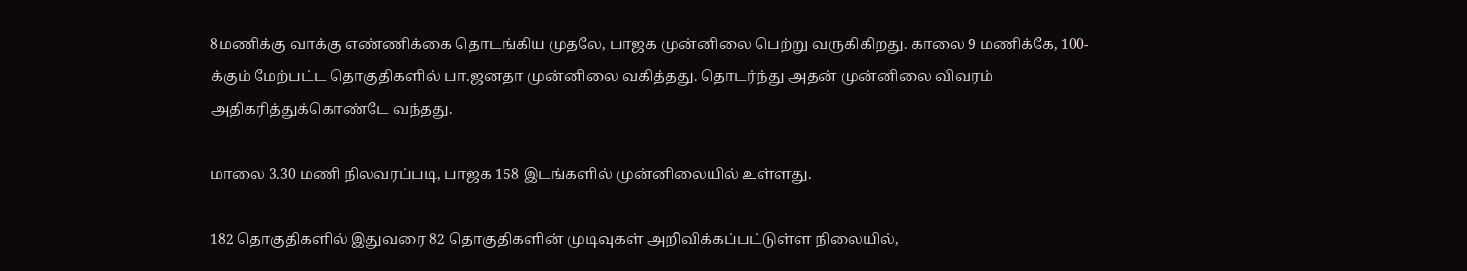8மணிக்கு வாக்கு எண்ணிக்கை தொடங்கிய முதலே, பாஜக முன்னிலை பெற்று வருகிகிறது. காலை 9 மணிக்கே, 100-க்கும் மேற்பட்ட தொகுதிகளில் பா.ஜனதா முன்னிலை வகித்தது. தொடர்ந்து அதன் முன்னிலை விவரம் அதிகரித்துக்கொண்டே வந்தது.

மாலை 3.30 மணி நிலவரப்படி, பாஜக 158 இடங்களில் முன்னிலையில் உள்ளது.

182 தொகுதிகளில் இதுவரை 82 தொகுதிகளின் முடிவுகள் அறிவிக்கப்பட்டுள்ள நிலையில்,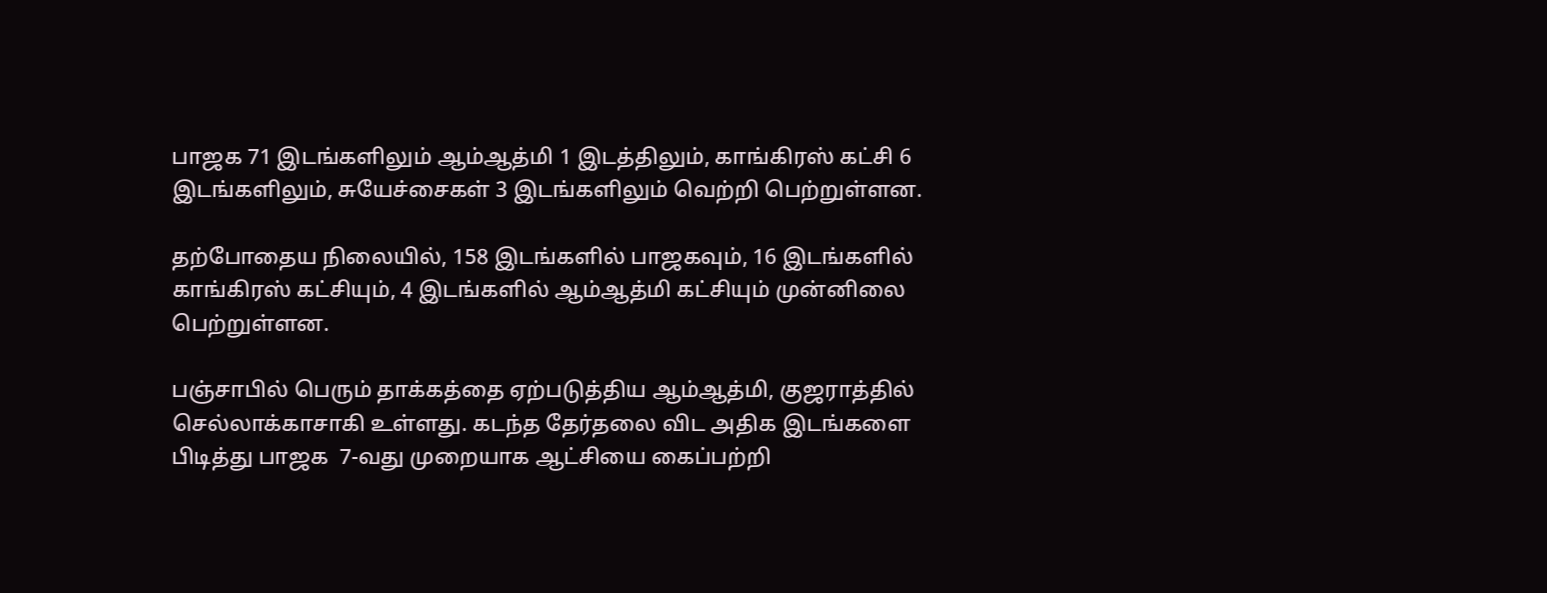பாஜக 71 இடங்களிலும் ஆம்ஆத்மி 1 இடத்திலும், காங்கிரஸ் கட்சி 6 இடங்களிலும், சுயேச்சைகள் 3 இடங்களிலும் வெற்றி பெற்றுள்ளன.

தற்போதைய நிலையில், 158 இடங்களில் பாஜகவும், 16 இடங்களில் காங்கிரஸ் கட்சியும், 4 இடங்களில் ஆம்ஆத்மி கட்சியும் முன்னிலை பெற்றுள்ளன.

பஞ்சாபில் பெரும் தாக்கத்தை ஏற்படுத்திய ஆம்ஆத்மி, குஜராத்தில் செல்லாக்காசாகி உள்ளது. கடந்த தேர்தலை விட அதிக இடங்களை பிடித்து பாஜக  7-வது முறையாக ஆட்சியை கைப்பற்றி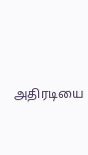அதிரடியை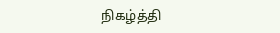நிகழ்த்தி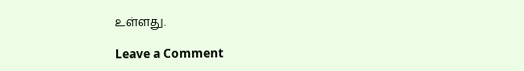உள்ளது.

Leave a Comment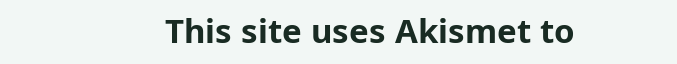This site uses Akismet to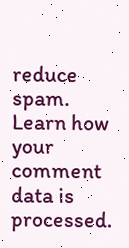reduce spam. Learn how your comment data is processed.